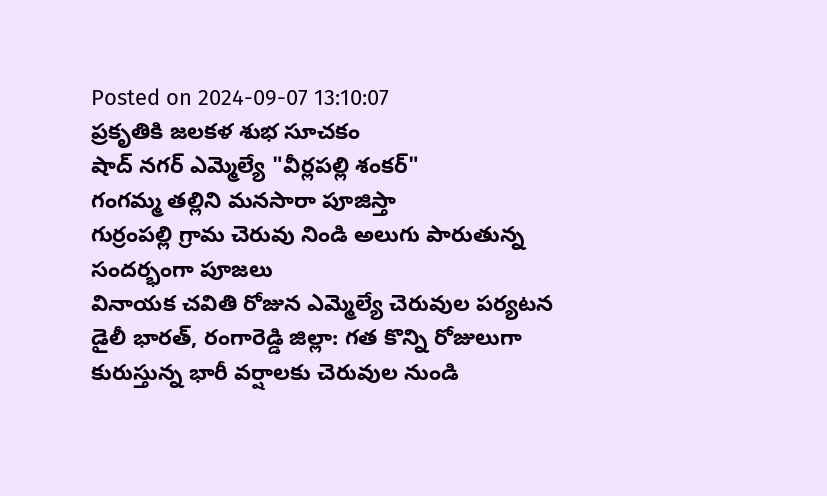Posted on 2024-09-07 13:10:07
ప్రకృతికి జలకళ శుభ సూచకం
షాద్ నగర్ ఎమ్మెల్యే "వీర్లపల్లి శంకర్"
గంగమ్మ తల్లిని మనసారా పూజిస్తా
గుర్రంపల్లి గ్రామ చెరువు నిండి అలుగు పారుతున్న సందర్భంగా పూజలు
వినాయక చవితి రోజున ఎమ్మెల్యే చెరువుల పర్యటన
డైలీ భారత్, రంగారెడ్డి జిల్లా: గత కొన్ని రోజులుగా కురుస్తున్న భారీ వర్షాలకు చెరువుల నుండి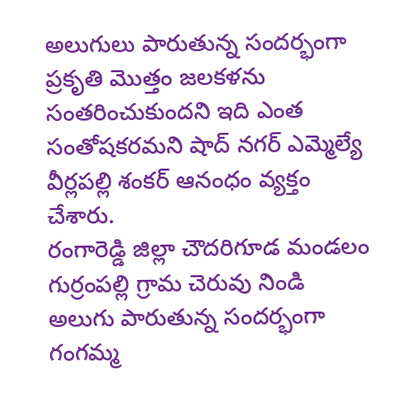అలుగులు పారుతున్న సందర్భంగా ప్రకృతి మొత్తం జలకళను సంతరించుకుందని ఇది ఎంత సంతోషకరమని షాద్ నగర్ ఎమ్మెల్యే వీర్లపల్లి శంకర్ ఆనంధం వ్యక్తం చేశారు.
రంగారెడ్డి జిల్లా చౌదరిగూడ మండలం గుర్రంపల్లి గ్రామ చెరువు నిండి అలుగు పారుతున్న సందర్భంగా గంగమ్మ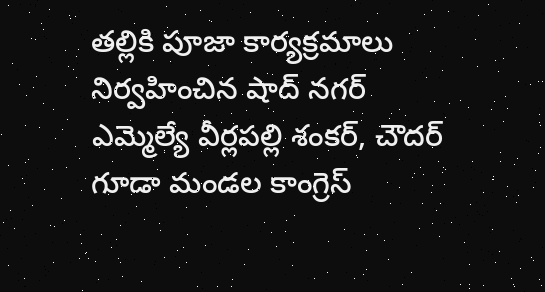తల్లికి పూజా కార్యక్రమాలు నిర్వహించిన షాద్ నగర్ ఎమ్మెల్యే వీర్లపల్లి శంకర్, చౌదర్ గూడా మండల కాంగ్రెస్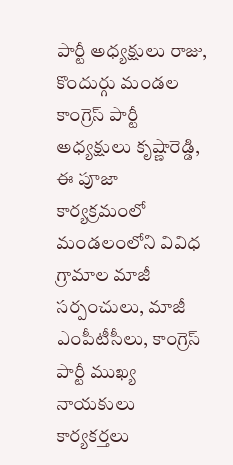పార్టీ అధ్యక్షులు రాజు, కొందుర్గు మండల కాంగ్రెస్ పార్టీ అధ్యక్షులు కృష్ణారెడ్డి, ఈ పూజా కార్యక్రమంలో మండలంలోని వివిధ గ్రామాల మాజీ సర్పంచులు, మాజీ ఎంపీటీసీలు, కాంగ్రెస్ పార్టీ ముఖ్య నాయకులు కార్యకర్తలు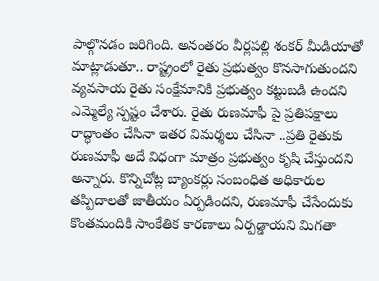పాల్గొనడం జరిగింది. అనంతరం వీర్లపల్లి శంకర్ మీడియాతో మాట్లాడుతూ.. రాష్ట్రంలో రైతు ప్రభుత్వం కొనసాగుతుందని వ్యవసాయ రైతు సంక్షేమానికి ప్రభుత్వం కట్టుబడి ఉందని ఎమ్మెల్యే స్పష్టం చేశారు. రైతు రుణమాఫీ పై ప్రతిపక్షాలు రాద్ధాంతం చేసినా ఇతర విమర్శలు చేసినా ..ప్రతి రైతుకు రుణమాఫీ అదే విధంగా మాత్రం ప్రభుత్వం కృషి చేస్తుందని అన్నారు. కొన్నిచోట్ల బ్యాంకర్లు సంబంధిత అధికారుల తప్పిదాలతో జాతీయం ఏర్పడిందని, రుణమాఫీ చేసేందుకు కొంతమందికి సాంకేతిక కారణాలు ఏర్పడ్డాయని మిగతా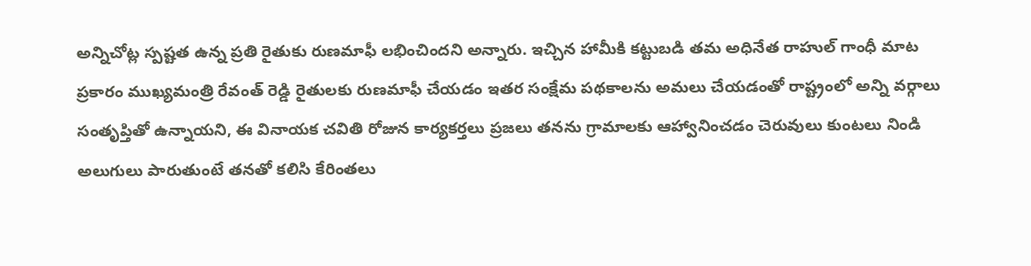అన్నిచోట్ల స్పష్టత ఉన్న ప్రతి రైతుకు రుణమాఫీ లభించిందని అన్నారు. ఇచ్చిన హామీకి కట్టుబడి తమ అధినేత రాహుల్ గాంధీ మాట ప్రకారం ముఖ్యమంత్రి రేవంత్ రెడ్డి రైతులకు రుణమాఫీ చేయడం ఇతర సంక్షేమ పథకాలను అమలు చేయడంతో రాష్ట్రంలో అన్ని వర్గాలు సంతృప్తితో ఉన్నాయని, ఈ వినాయక చవితి రోజున కార్యకర్తలు ప్రజలు తనను గ్రామాలకు ఆహ్వానించడం చెరువులు కుంటలు నిండి అలుగులు పారుతుంటే తనతో కలిసి కేరింతలు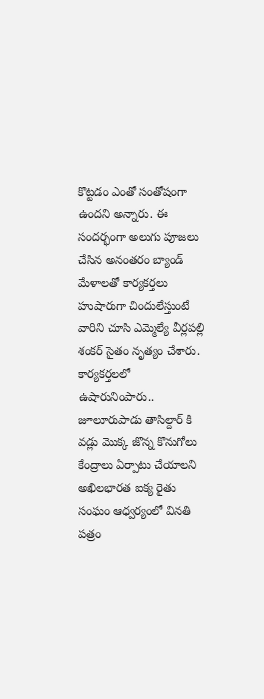కొట్టడం ఎంతో సంతోషంగా ఉందని అన్నారు. ఈ సందర్భంగా అలుగు పూజలు చేసిన అనంతరం బ్యాండ్ మేళాలతో కార్యకర్తలు హుషారుగా చిందులేస్తుంటే వారిని చూసి ఎమ్మెల్యే వీర్లపల్లి శంకర్ సైతం నృత్యం చేశారు. కార్యకర్తలలో ఉషారునింపారు..
జూలూరుపాడు తాసిల్దార్ కి వడ్లు మొక్క జొన్న కొనుగోలు కేంద్రాలు ఏర్పాటు చేయాలని అఖిలభారత ఐక్య రైతు సంఘం ఆధ్వర్యంలో వినతి పత్రం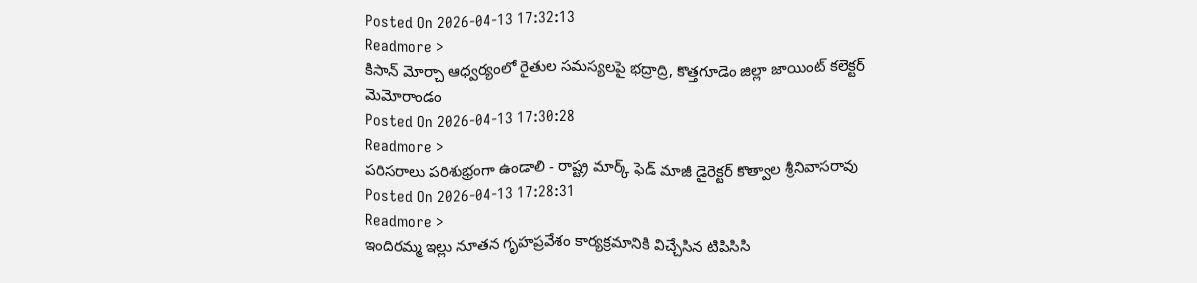Posted On 2026-04-13 17:32:13
Readmore >
కిసాన్ మోర్చా ఆధ్వర్యంలో రైతుల సమస్యలపై భద్రాద్రి, కొత్తగూడెం జిల్లా జాయింట్ కలెక్టర్ మెమోరాండం
Posted On 2026-04-13 17:30:28
Readmore >
పరిసరాలు పరిశుభ్రంగా ఉండాలి - రాష్ట్ర మార్క్ ఫెడ్ మాజీ డైరెక్టర్ కొత్వాల శ్రీనివాసరావు
Posted On 2026-04-13 17:28:31
Readmore >
ఇందిరమ్మ ఇల్లు నూతన గృహప్రవేశం కార్యక్రమానికి విచ్చేసిన టిపిసిసి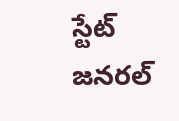స్టేట్ జనరల్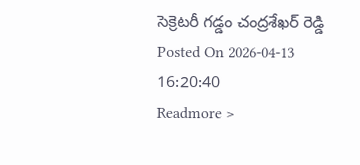సెక్రెటరీ గడ్డం చంద్రశేఖర్ రెడ్డి
Posted On 2026-04-13 16:20:40
Readmore >